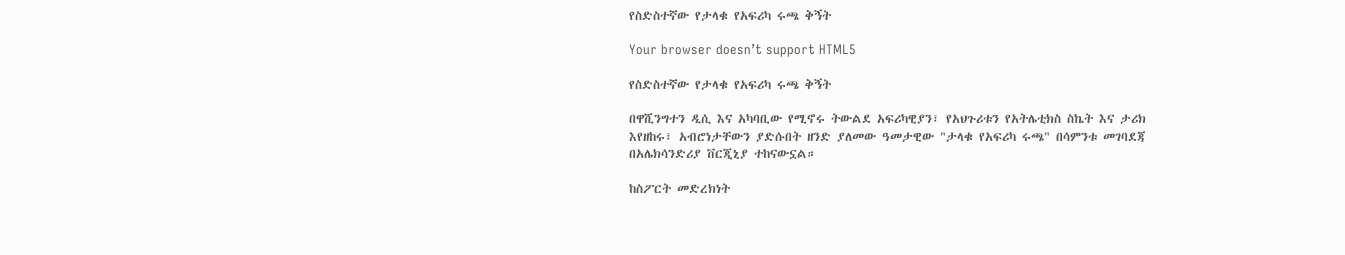የስድስተኛው የታላቁ የአፍሪካ ሩጫ ቅኝት

Your browser doesn’t support HTML5

የስድስተኛው የታላቁ የአፍሪካ ሩጫ ቅኝት

በዋሺንግተን ዲሲ እና አካባቢው የሚኖሩ ትውልደ አፍሪካዊያን፣ የአህጉሪቱን የአትሌቲክስ ስኬት እና ታሪክ እየዘከሩ፣ አብሮነታቸውን ያድሱበት ዘንድ ያለመው ዓመታዊው "ታላቁ የአፍሪካ ሩጫ" በሳምንቱ መገባደጃ በአሌክሳንድሪያ ቨርጂኒያ ተከናውኗል።

ከስፖርት መድረክነት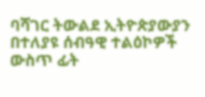ባሻገር ትውልደ ኢትዮጵያውያን በተለያዩ ሰብዓዊ ተልዕኮዎች ውስጥ ፊት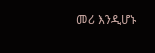መሪ እንዲሆኑ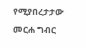የሚያበረታታው መርሐ ግብር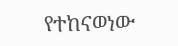የተከናወነው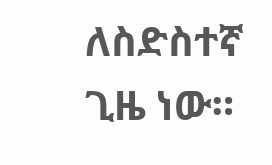ለስድስተኛ ጊዜ ነው።